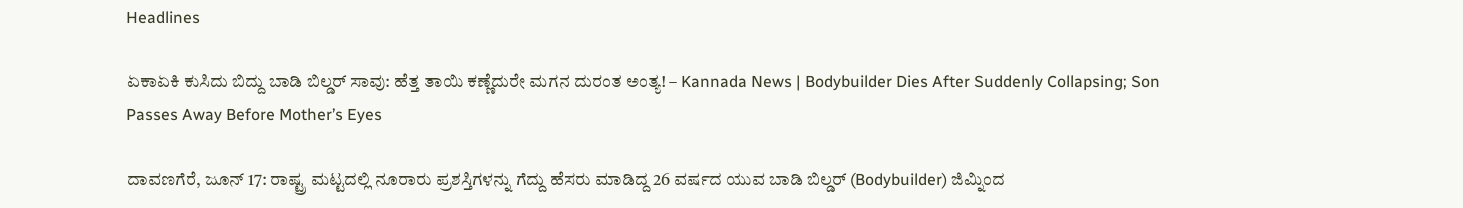Headlines

ಏಕಾಏಕಿ ಕುಸಿದು ಬಿದ್ದು ಬಾಡಿ ಬಿಲ್ಡರ್ ಸಾವು: ಹೆತ್ತ ತಾಯಿ ಕಣ್ಣೆದುರೇ ಮಗನ ದುರಂತ ಅಂತ್ಯ! – Kannada News | Bodybuilder Dies After Suddenly Collapsing; Son Passes Away Before Mother’s Eyes

ದಾವಣಗೆರೆ, ಜೂನ್ 17: ರಾಷ್ಟ್ರ ಮಟ್ಟದಲ್ಲಿ ನೂರಾರು ಪ್ರಶಸ್ತಿಗಳನ್ನು ಗೆದ್ದು ಹೆಸರು ಮಾಡಿದ್ದ 26 ವರ್ಷದ ಯುವ ಬಾಡಿ ಬಿಲ್ಡರ್ (Bodybuilder) ಜಿಮ್ನಿಂದ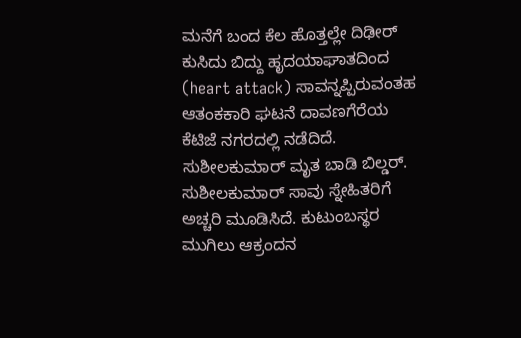ಮನೆಗೆ ಬಂದ ಕೆಲ ಹೊತ್ತಲ್ಲೇ ದಿಢೀರ್ ಕುಸಿದು ಬಿದ್ದು ಹೃದಯಾಘಾತದಿಂದ (heart attack) ಸಾವನ್ನಪ್ಪಿರುವಂತಹ ಆತಂಕಕಾರಿ ಘಟನೆ ದಾವಣಗೆರೆಯ ಕೆಟಿಜೆ ನಗರದಲ್ಲಿ ನಡೆದಿದೆ. ಸುಶೀಲಕುಮಾರ್ ಮೃತ ಬಾಡಿ ಬಿಲ್ಡರ್. ಸುಶೀಲಕುಮಾರ್ ಸಾವು ಸ್ನೇಹಿತರಿಗೆ ಅಚ್ಚರಿ ಮೂಡಿಸಿದೆ. ಕುಟುಂಬಸ್ಥರ ಮುಗಿಲು ಆಕ್ರಂದನ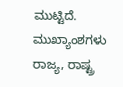ಮುಟ್ಟಿದೆ. ಮುಖ್ಯಾಂಶಗಳು ರಾಜ್ಯ, ರಾಷ್ಟ್ರ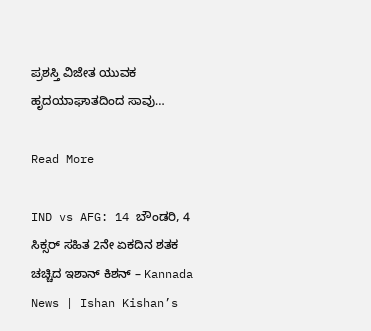ಪ್ರಶಸ್ತಿ ವಿಜೇತ ಯುವಕ ಹೃದಯಾಘಾತದಿಂದ ಸಾವು…

Read More

IND vs AFG: 14 ಬೌಂಡರಿ, 4 ಸಿಕ್ಸರ್ ಸಹಿತ 2ನೇ ಏಕದಿನ ಶತಕ ಚಚ್ಚಿದ ಇಶಾನ್ ಕಿಶನ್ – Kannada News | Ishan Kishan’s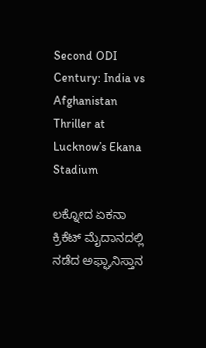Second ODI Century: India vs Afghanistan Thriller at Lucknow’s Ekana Stadium

ಲಕ್ನೋದ ಏಕನಾ ಕ್ರಿಕೆಟ್ ಮೈದಾನದಲ್ಲಿ ನಡೆದ ಅಫ್ಘಾನಿಸ್ತಾನ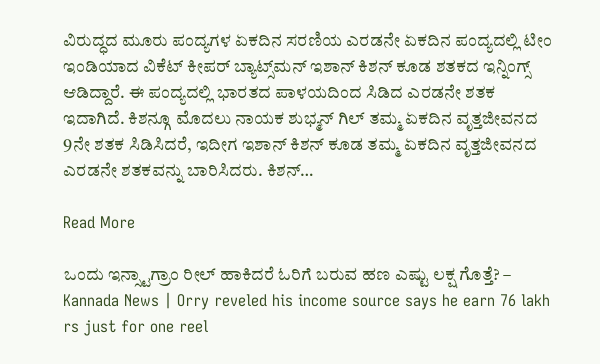ವಿರುದ್ಧದ ಮೂರು ಪಂದ್ಯಗಳ ಏಕದಿನ ಸರಣಿಯ ಎರಡನೇ ಏಕದಿನ ಪಂದ್ಯದಲ್ಲಿ ಟೀಂ ಇಂಡಿಯಾದ ವಿಕೆಟ್ ಕೀಪರ್ ಬ್ಯಾಟ್ಸ್‌ಮನ್ ಇಶಾನ್ ಕಿಶನ್ ಕೂಡ ಶತಕದ ಇನ್ನಿಂಗ್ಸ್ ಆಡಿದ್ದಾರೆ. ಈ ಪಂದ್ಯದಲ್ಲಿ ಭಾರತದ ಪಾಳಯದಿಂದ ಸಿಡಿದ ಎರಡನೇ ಶತಕ ಇದಾಗಿದೆ. ಕಿಶನ್ಗೂ ಮೊದಲು ನಾಯಕ ಶುಭ್ಮನ್ ಗಿಲ್ ತಮ್ಮ ಏಕದಿನ ವೃತ್ತಜೀವನದ 9ನೇ ಶತಕ ಸಿಡಿಸಿದರೆ, ಇದೀಗ ಇಶಾನ್ ಕಿಶನ್ ಕೂಡ ತಮ್ಮ ಏಕದಿನ ವೃತ್ತಜೀವನದ ಎರಡನೇ ಶತಕವನ್ನು ಬಾರಿಸಿದರು. ಕಿಶನ್…

Read More

ಒಂದು ಇನ್ಸ್ಟಾಗ್ರಾಂ ರೀಲ್ ಹಾಕಿದರೆ ಓರಿಗೆ ಬರುವ ಹಣ ಎಷ್ಟು ಲಕ್ಷ ಗೊತ್ತೆ? – Kannada News | Orry reveled his income source says he earn 76 lakh rs just for one reel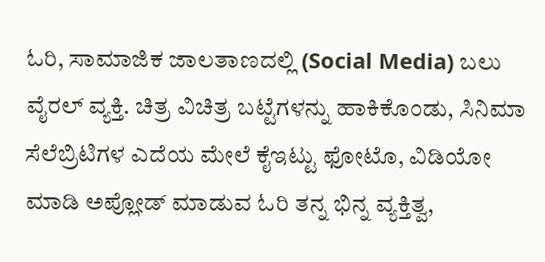ಓರಿ, ಸಾಮಾಜಿಕ ಜಾಲತಾಣದಲ್ಲಿ (Social Media) ಬಲು ವೈರಲ್ ವ್ಯಕ್ತಿ. ಚಿತ್ರ ವಿಚಿತ್ರ ಬಟ್ಟೆಗಳನ್ನು ಹಾಕಿಕೊಂಡು, ಸಿನಿಮಾ ಸೆಲೆಬ್ರಿಟಿಗಳ ಎದೆಯ ಮೇಲೆ ಕೈಇಟ್ಟು ಫೋಟೊ, ವಿಡಿಯೋ ಮಾಡಿ ಅಪ್ಲೋಡ್ ಮಾಡುವ ಓರಿ ತನ್ನ ಭಿನ್ನ ವ್ಯಕ್ತಿತ್ವ,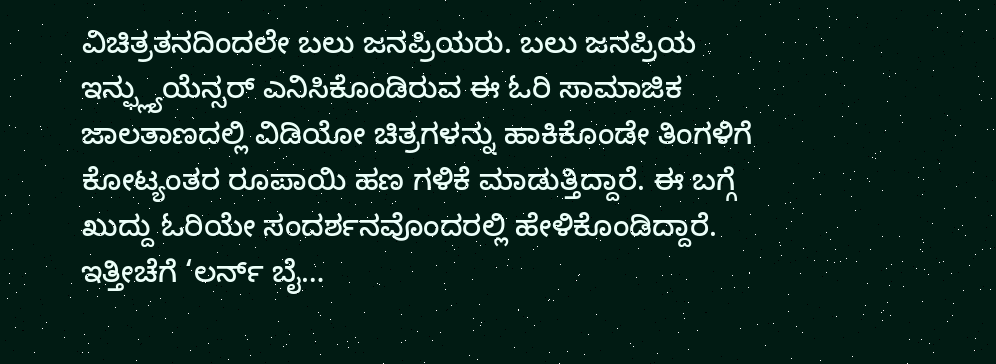ವಿಚಿತ್ರತನದಿಂದಲೇ ಬಲು ಜನಪ್ರಿಯರು. ಬಲು ಜನಪ್ರಿಯ ಇನ್ಫ್ಲ್ಯುಯೆನ್ಸರ್ ಎನಿಸಿಕೊಂಡಿರುವ ಈ ಓರಿ ಸಾಮಾಜಿಕ ಜಾಲತಾಣದಲ್ಲಿ ವಿಡಿಯೋ ಚಿತ್ರಗಳನ್ನು ಹಾಕಿಕೊಂಡೇ ತಿಂಗಳಿಗೆ ಕೋಟ್ಯಂತರ ರೂಪಾಯಿ ಹಣ ಗಳಿಕೆ ಮಾಡುತ್ತಿದ್ದಾರೆ. ಈ ಬಗ್ಗೆ ಖುದ್ದು ಓರಿಯೇ ಸಂದರ್ಶನವೊಂದರಲ್ಲಿ ಹೇಳಿಕೊಂಡಿದ್ದಾರೆ. ಇತ್ತೀಚೆಗೆ ‘ಲರ್ನ್ ಬೈ…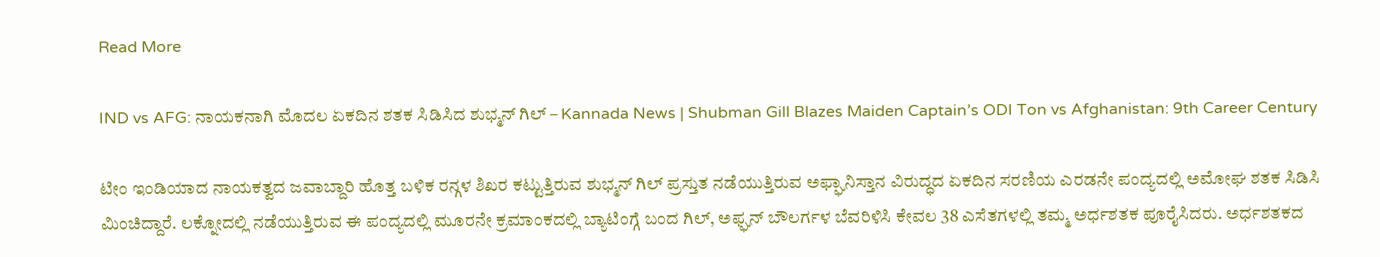Read More

IND vs AFG: ನಾಯಕನಾಗಿ ಮೊದಲ ಏಕದಿನ ಶತಕ ಸಿಡಿಸಿದ ಶುಭ್ಮನ್ ಗಿಲ್ – Kannada News | Shubman Gill Blazes Maiden Captain’s ODI Ton vs Afghanistan: 9th Career Century

ಟೀಂ ಇಂಡಿಯಾದ ನಾಯಕತ್ವದ ಜವಾಬ್ದಾರಿ ಹೊತ್ತ ಬಳಿಕ ರನ್ಗಳ ಶಿಖರ ಕಟ್ಟುತ್ತಿರುವ ಶುಭ್ಮನ್ ಗಿಲ್ ಪ್ರಸ್ತುತ ನಡೆಯುತ್ತಿರುವ ಅಫ್ಘಾನಿಸ್ತಾನ ವಿರುದ್ಧದ ಏಕದಿನ ಸರಣಿಯ ಎರಡನೇ ಪಂದ್ಯದಲ್ಲಿ ಅಮೋಘ ಶತಕ ಸಿಡಿಸಿ ಮಿಂಚಿದ್ದಾರೆ. ಲಕ್ನೋದಲ್ಲಿ ನಡೆಯುತ್ತಿರುವ ಈ ಪಂದ್ಯದಲ್ಲಿ ಮೂರನೇ ಕ್ರಮಾಂಕದಲ್ಲಿ ಬ್ಯಾಟಿಂಗ್ಗೆ ಬಂದ ಗಿಲ್, ಅಫ್ಘನ್ ಬೌಲರ್ಗಳ ಬೆವರಿಳಿಸಿ ಕೇವಲ 38 ಎಸೆತಗಳಲ್ಲಿ ತಮ್ಮ ಅರ್ಧಶತಕ ಪೂರೈಸಿದರು. ಅರ್ಧಶತಕದ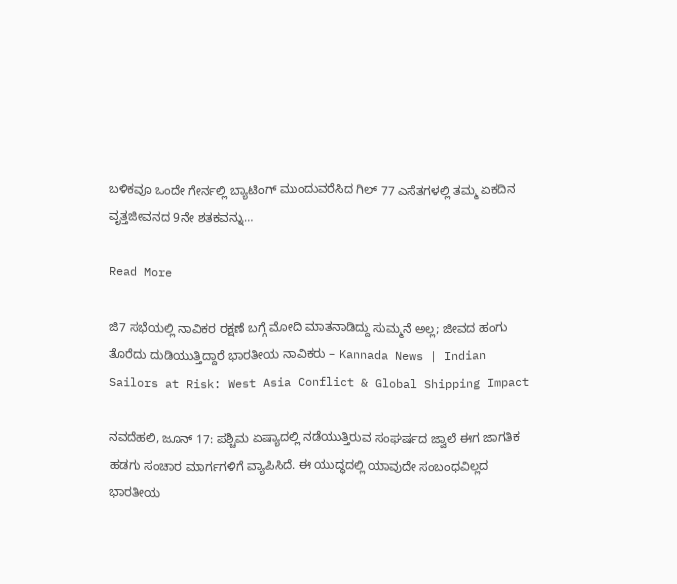ಬಳಿಕವೂ ಒಂದೇ ಗೇರ್ನಲ್ಲಿ ಬ್ಯಾಟಿಂಗ್‌ ಮುಂದುವರೆಸಿದ ಗಿಲ್ 77 ಎಸೆತಗಳಲ್ಲಿ ತಮ್ಮ ಏಕದಿನ ವೃತ್ತಜೀವನದ 9ನೇ ಶತಕವನ್ನು…

Read More

ಜಿ7 ಸಭೆಯಲ್ಲಿ ನಾವಿಕರ ರಕ್ಷಣೆ ಬಗ್ಗೆ ಮೋದಿ ಮಾತನಾಡಿದ್ದು ಸುಮ್ಮನೆ ಅಲ್ಲ; ಜೀವದ ಹಂಗು ತೊರೆದು ದುಡಿಯುತ್ತಿದ್ದಾರೆ ಭಾರತೀಯ ನಾವಿಕರು – Kannada News | Indian Sailors at Risk: West Asia Conflict & Global Shipping Impact

ನವದೆಹಲಿ, ಜೂನ್ 17: ಪಶ್ಚಿಮ ಏಷ್ಯಾದಲ್ಲಿ ನಡೆಯುತ್ತಿರುವ ಸಂಘರ್ಷದ ಜ್ವಾಲೆ ಈಗ ಜಾಗತಿಕ ಹಡಗು ಸಂಚಾರ ಮಾರ್ಗಗಳಿಗೆ ವ್ಯಾಪಿಸಿದೆ. ಈ ಯುದ್ಧದಲ್ಲಿ ಯಾವುದೇ ಸಂಬಂಧವಿಲ್ಲದ ಭಾರತೀಯ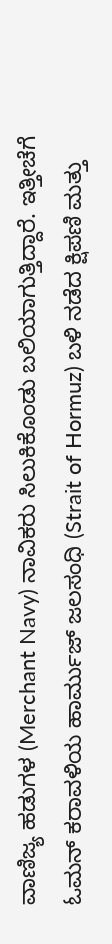ವಾಣಿಜ್ಯ ಹಡುಗಳ (Merchant Navy) ನಾವಿಕರು ಸಿಲುಕಿಕೊಂಡು ಬಲಿಯಾಗುತ್ತಿದ್ದಾರೆ. ಇತ್ತೀಚೆಗೆ ಓಮನ್ ಕರಾವಳಿಯ ಹಾರ್ಮುಜ್ ಜಲಸಂಧಿ (Strait of Hormuz) ಬಳಿ ನಡೆದ ಕ್ಷಿಪಣಿ ಮತ್ತು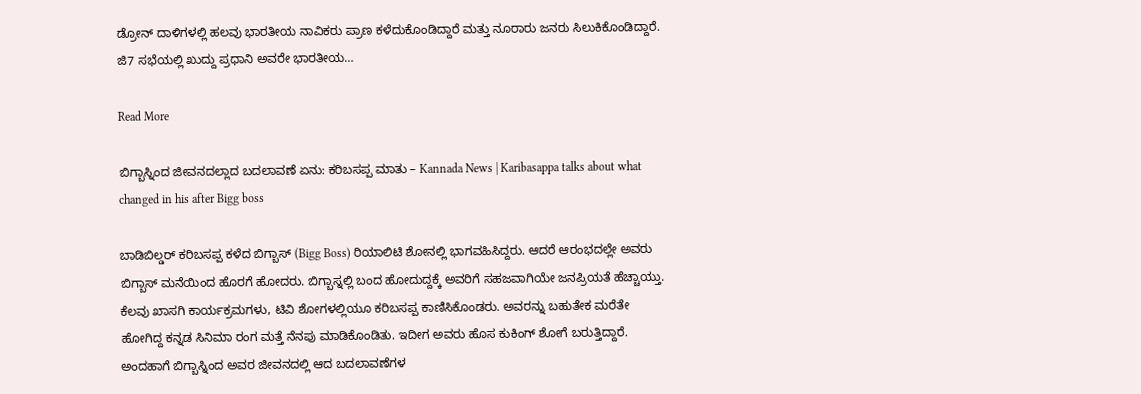ಡ್ರೋನ್ ದಾಳಿಗಳಲ್ಲಿ ಹಲವು ಭಾರತೀಯ ನಾವಿಕರು ಪ್ರಾಣ ಕಳೆದುಕೊಂಡಿದ್ದಾರೆ ಮತ್ತು ನೂರಾರು ಜನರು ಸಿಲುಕಿಕೊಂಡಿದ್ದಾರೆ. ಜಿ7 ಸಭೆಯಲ್ಲಿ ಖುದ್ದು ಪ್ರಧಾನಿ ಅವರೇ ಭಾರತೀಯ…

Read More

ಬಿಗ್ಬಾಸ್ನಿಂದ ಜೀವನದಲ್ಲಾದ ಬದಲಾವಣೆ ಏನು: ಕರಿಬಸಪ್ಪ ಮಾತು – Kannada News | Karibasappa talks about what changed in his after Bigg boss

ಬಾಡಿಬಿಲ್ಡರ್ ಕರಿಬಸಪ್ಪ ಕಳೆದ ಬಿಗ್ಬಾಸ್ (Bigg Boss) ರಿಯಾಲಿಟಿ ಶೋನಲ್ಲಿ ಭಾಗವಹಿಸಿದ್ದರು. ಆದರೆ ಆರಂಭದಲ್ಲೇ ಅವರು ಬಿಗ್ಬಾಸ್ ಮನೆಯಿಂದ ಹೊರಗೆ ಹೋದರು. ಬಿಗ್ಬಾಸ್ನಲ್ಲಿ ಬಂದ ಹೋದುದ್ದಕ್ಕೆ ಅವರಿಗೆ ಸಹಜವಾಗಿಯೇ ಜನಪ್ರಿಯತೆ ಹೆಚ್ಚಾಯ್ತು. ಕೆಲವು ಖಾಸಗಿ ಕಾರ್ಯಕ್ರಮಗಳು, ಟಿವಿ ಶೋಗಳಲ್ಲಿಯೂ ಕರಿಬಸಪ್ಪ ಕಾಣಿಸಿಕೊಂಡರು. ಅವರನ್ನು ಬಹುತೇಕ ಮರೆತೇ ಹೋಗಿದ್ದ ಕನ್ನಡ ಸಿನಿಮಾ ರಂಗ ಮತ್ತೆ ನೆನಪು ಮಾಡಿಕೊಂಡಿತು. ಇದೀಗ ಅವರು ಹೊಸ ಕುಕಿಂಗ್ ಶೋಗೆ ಬರುತ್ತಿದ್ದಾರೆ. ಅಂದಹಾಗೆ ಬಿಗ್ಬಾಸ್ನಿಂದ ಅವರ ಜೀವನದಲ್ಲಿ ಆದ ಬದಲಾವಣೆಗಳ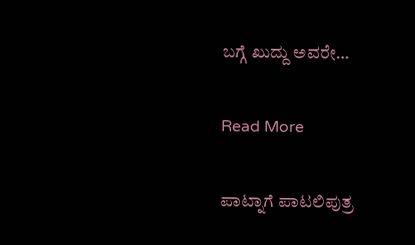ಬಗ್ಗೆ ಖುದ್ದು ಅವರೇ…

Read More

ಪಾಟ್ನಾಗೆ ಪಾಟಲಿಪುತ್ರ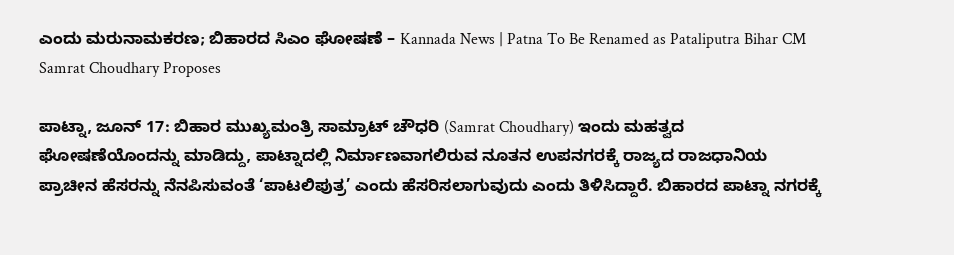ಎಂದು ಮರುನಾಮಕರಣ; ಬಿಹಾರದ ಸಿಎಂ ಘೋಷಣೆ – Kannada News | Patna To Be Renamed as Pataliputra Bihar CM Samrat Choudhary Proposes

ಪಾಟ್ನಾ, ಜೂನ್ 17: ಬಿಹಾರ ಮುಖ್ಯಮಂತ್ರಿ ಸಾಮ್ರಾಟ್ ಚೌಧರಿ (Samrat Choudhary) ಇಂದು ಮಹತ್ವದ ಘೋಷಣೆಯೊಂದನ್ನು ಮಾಡಿದ್ದು, ಪಾಟ್ನಾದಲ್ಲಿ ನಿರ್ಮಾಣವಾಗಲಿರುವ ನೂತನ ಉಪನಗರಕ್ಕೆ ರಾಜ್ಯದ ರಾಜಧಾನಿಯ ಪ್ರಾಚೀನ ಹೆಸರನ್ನು ನೆನಪಿಸುವಂತೆ ‘ಪಾಟಲಿಪುತ್ರ’ ಎಂದು ಹೆಸರಿಸಲಾಗುವುದು ಎಂದು ತಿಳಿಸಿದ್ದಾರೆ. ಬಿಹಾರದ ಪಾಟ್ನಾ ನಗರಕ್ಕೆ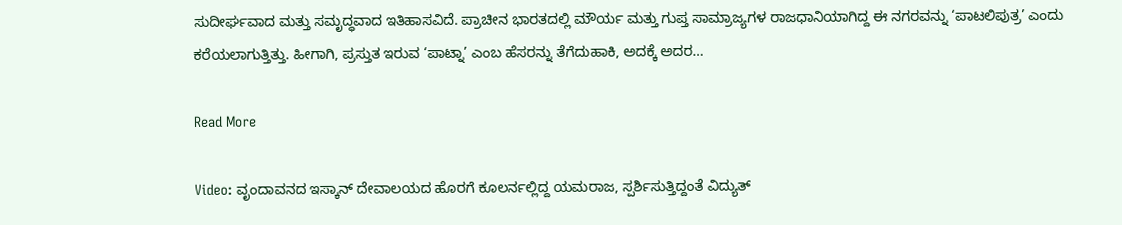ಸುದೀರ್ಘವಾದ ಮತ್ತು ಸಮೃದ್ಧವಾದ ಇತಿಹಾಸವಿದೆ. ಪ್ರಾಚೀನ ಭಾರತದಲ್ಲಿ ಮೌರ್ಯ ಮತ್ತು ಗುಪ್ತ ಸಾಮ್ರಾಜ್ಯಗಳ ರಾಜಧಾನಿಯಾಗಿದ್ದ ಈ ನಗರವನ್ನು ‘ಪಾಟಲಿಪುತ್ರ’ ಎಂದು ಕರೆಯಲಾಗುತ್ತಿತ್ತು. ಹೀಗಾಗಿ, ಪ್ರಸ್ತುತ ಇರುವ ‘ಪಾಟ್ನಾ’ ಎಂಬ ಹೆಸರನ್ನು ತೆಗೆದುಹಾಕಿ, ಅದಕ್ಕೆ ಅದರ…

Read More

Video: ವೃಂದಾವನದ ಇಸ್ಕಾನ್ ದೇವಾಲಯದ ಹೊರಗೆ ಕೂಲರ್ನಲ್ಲಿದ್ದ ಯಮರಾಜ, ಸ್ಪರ್ಶಿಸುತ್ತಿದ್ದಂತೆ ವಿದ್ಯುತ್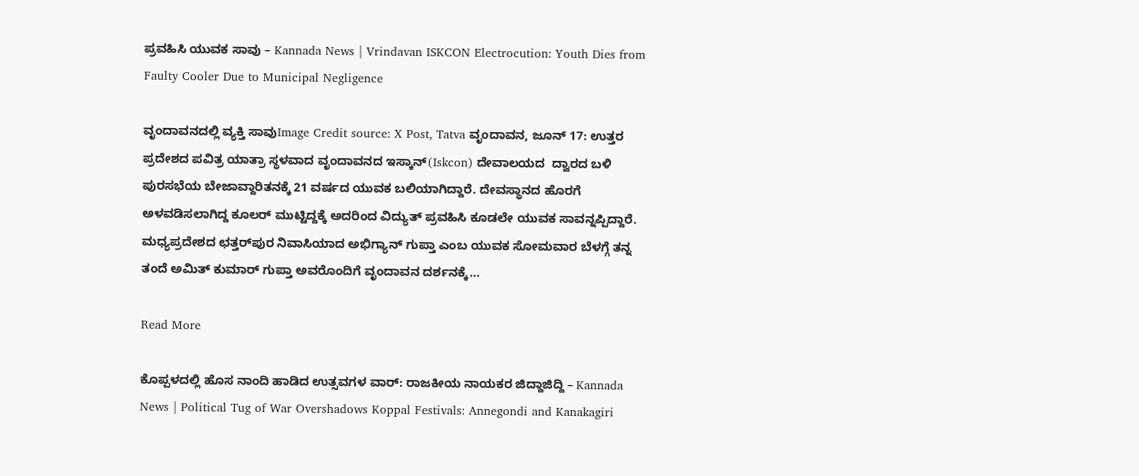ಪ್ರವಹಿಸಿ ಯುವಕ ಸಾವು – Kannada News | Vrindavan ISKCON Electrocution: Youth Dies from Faulty Cooler Due to Municipal Negligence

ವೃಂದಾವನದಲ್ಲಿ ವ್ಯಕ್ತಿ ಸಾವುImage Credit source: X Post, Tatva ವೃಂದಾವನ, ಜೂನ್ 17: ಉತ್ತರ ಪ್ರದೇಶದ ಪವಿತ್ರ ಯಾತ್ರಾ ಸ್ಥಳವಾದ ವೃಂದಾವನದ ಇಸ್ಕಾನ್(Iskcon) ದೇವಾಲಯದ  ದ್ವಾರದ ಬಳಿ ಪುರಸಭೆಯ ಬೇಜಾವ್ದಾರಿತನಕ್ಕೆ 21 ವರ್ಷದ ಯುವಕ ಬಲಿಯಾಗಿದ್ದಾರೆ. ದೇವಸ್ಥಾನದ ಹೊರಗೆ ಅಳವಡಿಸಲಾಗಿದ್ದ ಕೂಲರ್ ಮುಟ್ಟಿದ್ದಕ್ಕೆ ಅದರಿಂದ ವಿದ್ಯುತ್ ಪ್ರವಹಿಸಿ ಕೂಡಲೇ ಯುವಕ ಸಾವನ್ನಪ್ಪಿದ್ದಾರೆ. ಮಧ್ಯಪ್ರದೇಶದ ಛತ್ತರ್‌ಪುರ ನಿವಾಸಿಯಾದ ಅಭಿಗ್ಯಾನ್ ಗುಪ್ತಾ ಎಂಬ ಯುವಕ ಸೋಮವಾರ ಬೆಳಗ್ಗೆ ತನ್ನ ತಂದೆ ಅಮಿತ್ ಕುಮಾರ್ ಗುಪ್ತಾ ಅವರೊಂದಿಗೆ ವೃಂದಾವನ ದರ್ಶನಕ್ಕೆ…

Read More

ಕೊಪ್ಪಳದಲ್ಲಿ ಹೊಸ ನಾಂದಿ ಹಾಡಿದ ಉತ್ಸವಗಳ ವಾರ್: ರಾಜಕೀಯ ನಾಯಕರ ಜಿದ್ದಾಜಿದ್ದಿ – Kannada News | Political Tug of War Overshadows Koppal Festivals: Annegondi and Kanakagiri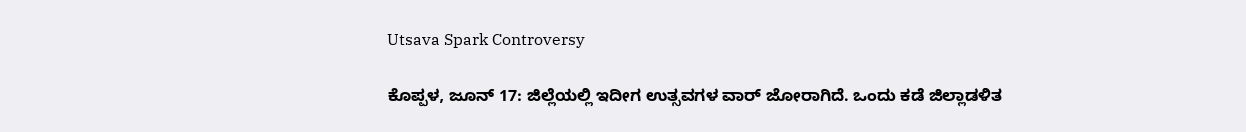Utsava Spark Controversy

ಕೊಪ್ಪಳ, ಜೂನ್ 17: ಜಿಲ್ಲೆಯಲ್ಲಿ ಇದೀಗ ಉತ್ಸವಗಳ ವಾರ್ ಜೋರಾಗಿದೆ. ಒಂದು ಕಡೆ ಜಿಲ್ಲಾಡಳಿತ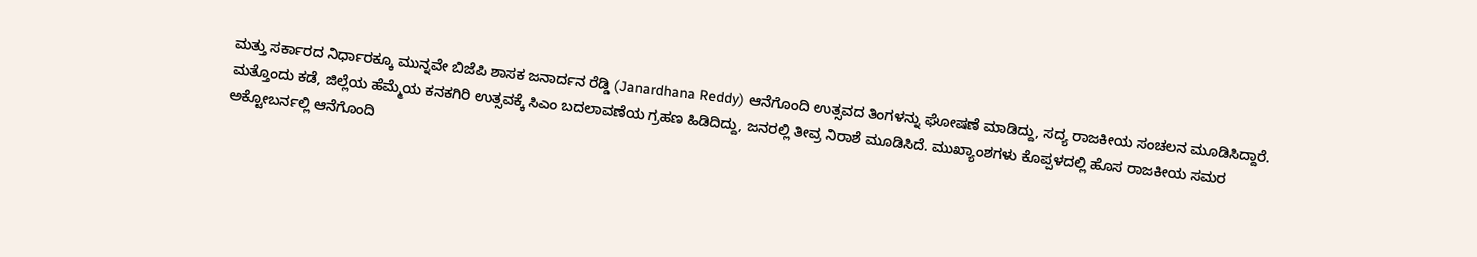ಮತ್ತು ಸರ್ಕಾರದ ನಿರ್ಧಾರಕ್ಕೂ ಮುನ್ನವೇ ಬಿಜೆಪಿ ಶಾಸಕ ಜನಾರ್ದನ ರೆಡ್ಡಿ (Janardhana Reddy) ಆನೆಗೊಂದಿ ಉತ್ಸವದ ತಿಂಗಳನ್ನು ಘೋಷಣೆ ಮಾಡಿದ್ದು, ಸದ್ಯ ರಾಜಕೀಯ ಸಂಚಲನ ಮೂಡಿಸಿದ್ದಾರೆ. ಮತ್ತೊಂದು ಕಡೆ, ಜಿಲ್ಲೆಯ ಹೆಮ್ಮೆಯ ಕನಕಗಿರಿ ಉತ್ಸವಕ್ಕೆ ಸಿಎಂ ಬದಲಾವಣೆಯ ಗ್ರಹಣ ಹಿಡಿದಿದ್ದು, ಜನರಲ್ಲಿ ತೀವ್ರ ನಿರಾಶೆ ಮೂಡಿಸಿದೆ. ಮುಖ್ಯಾಂಶಗಳು ಕೊಪ್ಪಳದಲ್ಲಿ ಹೊಸ ರಾಜಕೀಯ ಸಮರ ಅಕ್ಟೋಬರ್ನಲ್ಲಿ ಆನೆಗೊಂದಿ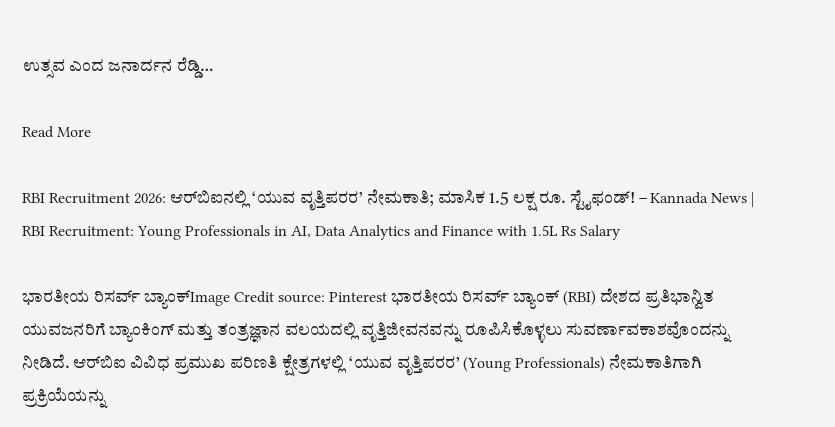ಉತ್ಸವ ಎಂದ ಜನಾರ್ದನ ರೆಡ್ಡಿ…

Read More

RBI Recruitment 2026: ಆರ್‌ಬಿಐನಲ್ಲಿ ‘ಯುವ ವೃತ್ತಿಪರರ’ ನೇಮಕಾತಿ; ಮಾಸಿಕ 1.5 ಲಕ್ಷ ರೂ. ಸ್ಟೈಫಂಡ್! – Kannada News | RBI Recruitment: Young Professionals in AI, Data Analytics and Finance with 1.5L Rs Salary

ಭಾರತೀಯ ರಿಸರ್ವ್ ಬ್ಯಾಂಕ್Image Credit source: Pinterest ಭಾರತೀಯ ರಿಸರ್ವ್ ಬ್ಯಾಂಕ್ (RBI) ದೇಶದ ಪ್ರತಿಭಾನ್ವಿತ ಯುವಜನರಿಗೆ ಬ್ಯಾಂಕಿಂಗ್ ಮತ್ತು ತಂತ್ರಜ್ಞಾನ ವಲಯದಲ್ಲಿ ವೃತ್ತಿಜೀವನವನ್ನು ರೂಪಿಸಿಕೊಳ್ಳಲು ಸುವರ್ಣಾವಕಾಶವೊಂದನ್ನು ನೀಡಿದೆ. ಆರ್‌ಬಿಐ ವಿವಿಧ ಪ್ರಮುಖ ಪರಿಣತಿ ಕ್ಷೇತ್ರಗಳಲ್ಲಿ ‘ಯುವ ವೃತ್ತಿಪರರ’ (Young Professionals) ನೇಮಕಾತಿಗಾಗಿ ಪ್ರಕ್ರಿಯೆಯನ್ನು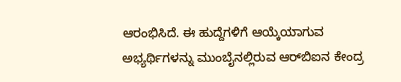ಆರಂಭಿಸಿದೆ. ಈ ಹುದ್ದೆಗಳಿಗೆ ಆಯ್ಕೆಯಾಗುವ ಅಭ್ಯರ್ಥಿಗಳನ್ನು ಮುಂಬೈನಲ್ಲಿರುವ ಆರ್‌ಬಿಐನ ಕೇಂದ್ರ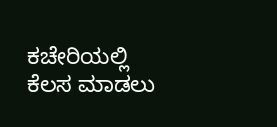ಕಚೇರಿಯಲ್ಲಿ ಕೆಲಸ ಮಾಡಲು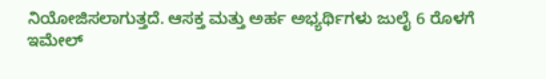ನಿಯೋಜಿಸಲಾಗುತ್ತದೆ. ಆಸಕ್ತ ಮತ್ತು ಅರ್ಹ ಅಭ್ಯರ್ಥಿಗಳು ಜುಲೈ 6 ರೊಳಗೆ ಇಮೇಲ್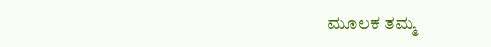ಮೂಲಕ ತಮ್ಮ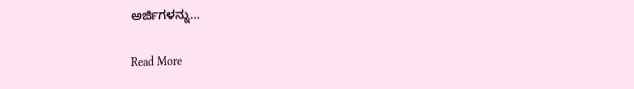ಅರ್ಜಿಗಳನ್ನು…

Read More